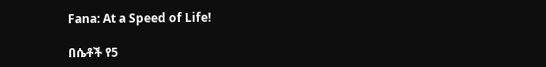Fana: At a Speed of Life!

በሴቶች የ5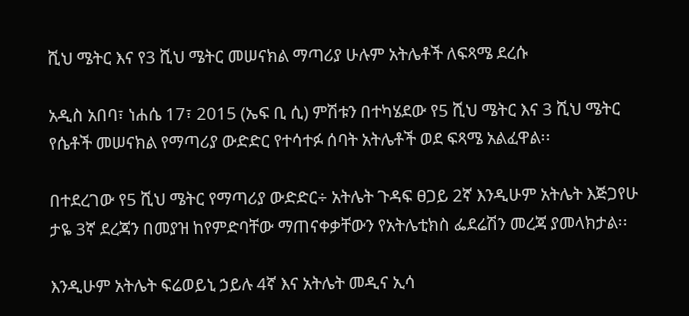ሺህ ሜትር እና የ3 ሺህ ሜትር መሠናክል ማጣሪያ ሁሉም አትሌቶች ለፍጻሜ ደረሱ

አዲስ አበባ፣ ነሐሴ 17፣ 2015 (ኤፍ ቢ ሲ) ምሽቱን በተካሄደው የ5 ሺህ ሜትር እና 3 ሺህ ሜትር የሴቶች መሠናክል የማጣሪያ ውድድር የተሳተፉ ሰባት አትሌቶች ወደ ፍጻሜ አልፈዋል፡፡

በተደረገው የ5 ሺህ ሜትር የማጣሪያ ውድድር÷ አትሌት ጉዳፍ ፀጋይ 2ኛ እንዲሁም አትሌት እጅጋየሁ ታዬ 3ኛ ደረጃን በመያዝ ከየምድባቸው ማጠናቀቃቸውን የአትሌቲክስ ፌደሬሽን መረጃ ያመላክታል፡፡

እንዲሁም አትሌት ፍሬወይኒ ኃይሉ 4ኛ እና አትሌት መዲና ኢሳ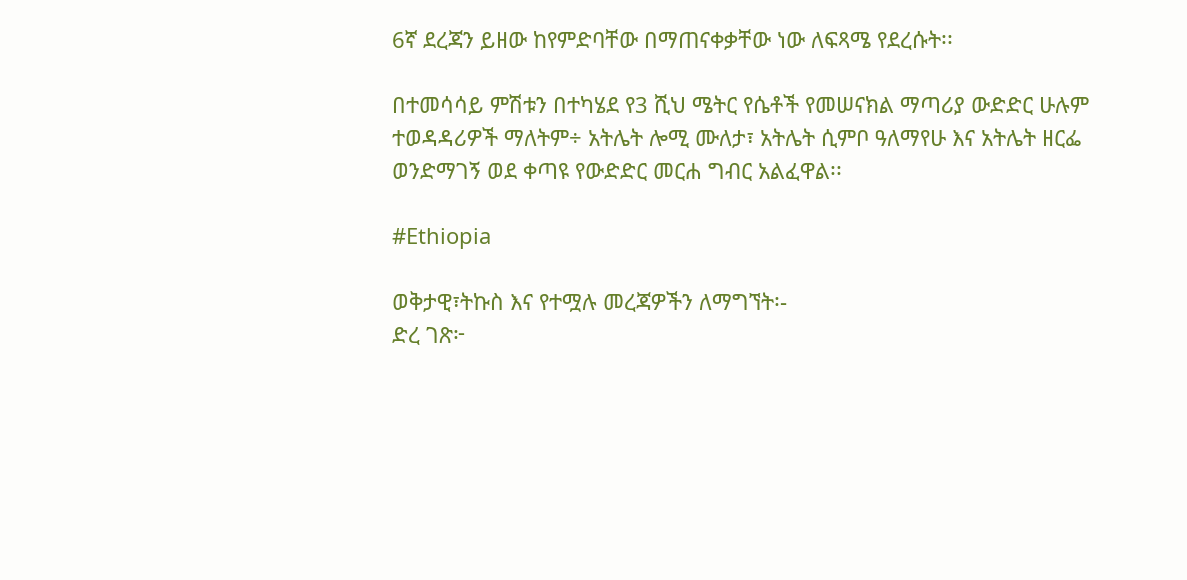6ኛ ደረጃን ይዘው ከየምድባቸው በማጠናቀቃቸው ነው ለፍጻሜ የደረሱት፡፡

በተመሳሳይ ምሽቱን በተካሄደ የ3 ሺህ ሜትር የሴቶች የመሠናክል ማጣሪያ ውድድር ሁሉም ተወዳዳሪዎች ማለትም÷ አትሌት ሎሚ ሙለታ፣ አትሌት ሲምቦ ዓለማየሁ እና አትሌት ዘርፌ ወንድማገኝ ወደ ቀጣዩ የውድድር መርሐ ግብር አልፈዋል፡፡

#Ethiopia

ወቅታዊ፣ትኩስ እና የተሟሉ መረጃዎችን ለማግኘት፡-
ድረ ገጽ፦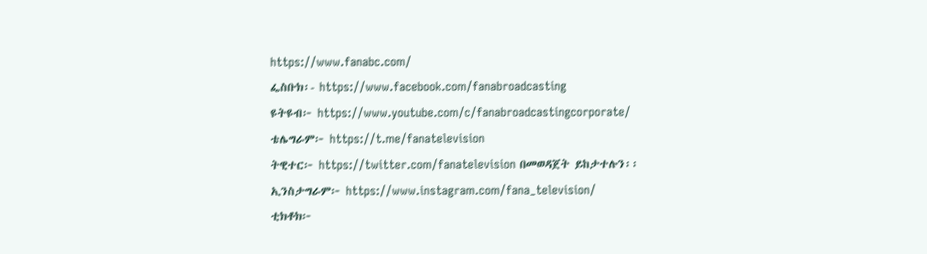https://www.fanabc.com/
ፌስቡክ፡- https://www.facebook.com/fanabroadcasting
ዩትዩብ፦ https://www.youtube.com/c/fanabroadcastingcorporate/
ቴሌግራም፦ https://t.me/fanatelevision
ትዊተር፦ https://twitter.com/fanatelevision በመወዳጀት ይከታተሉን፡፡
ኢንስታግራም፦ https://www.instagram.com/fana_television/
ቲክቶክ፦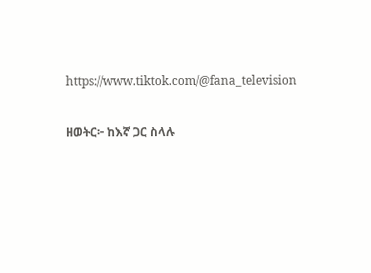https://www.tiktok.com/@fana_television

ዘወትር፦ ከእኛ ጋር ስላሉ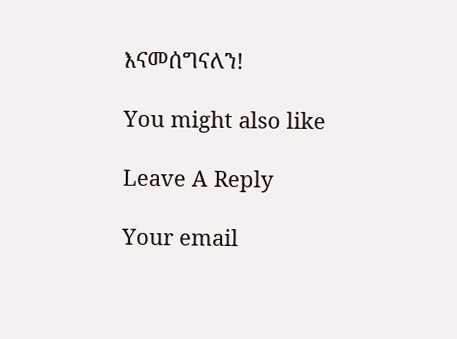እናመሰግናለን!

You might also like

Leave A Reply

Your email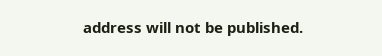address will not be published.